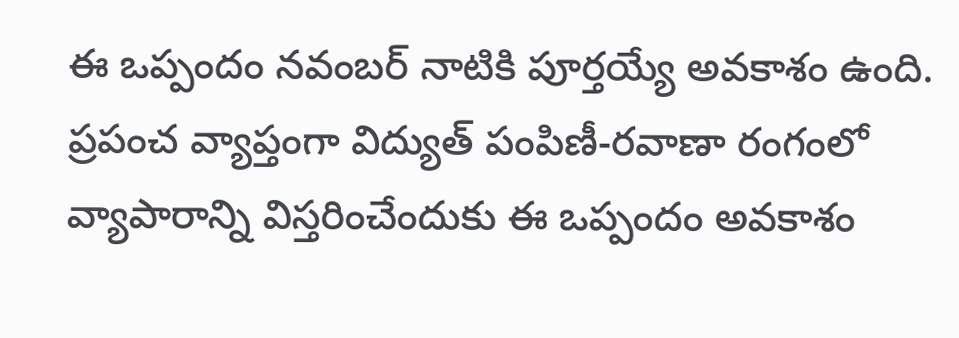ఈ ఒప్పందం నవంబర్ నాటికి పూర్తయ్యే అవకాశం ఉంది. ప్రపంచ వ్యాప్తంగా విద్యుత్ పంపిణీ-రవాణా రంగంలో వ్యాపారాన్ని విస్తరించేందుకు ఈ ఒప్పందం అవకాశం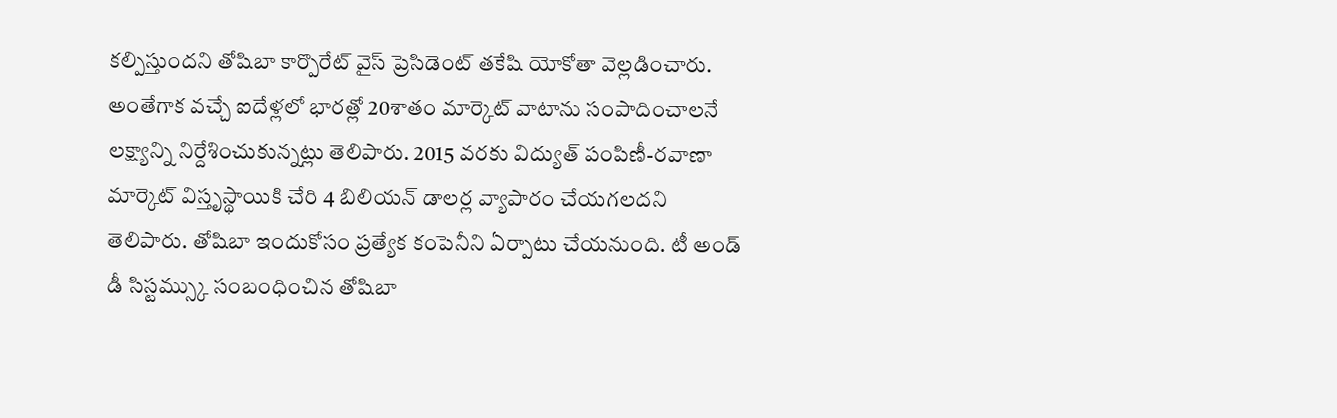కల్పిస్తుందని తోషిబా కార్పొరేట్ వైస్ ప్రెసిడెంట్ తకేషి యోకోతా వెల్లడించారు. అంతేగాక వచ్చే ఐదేళ్లలో భారత్లో 20శాతం మార్కెట్ వాటాను సంపాదించాలనే లక్ష్యాన్ని నిర్దేశించుకున్నట్లు తెలిపారు. 2015 వరకు విద్యుత్ పంపిణీ-రవాణా మార్కెట్ విస్తృస్థాయికి చేరి 4 బిలియన్ డాలర్ల వ్యాపారం చేయగలదని తెలిపారు. తోషిబా ఇందుకోసం ప్రత్యేక కంపెనీని ఏర్పాటు చేయనుంది. టీ అండ్ డీ సిస్టమ్స్కు సంబంధించిన తోషిబా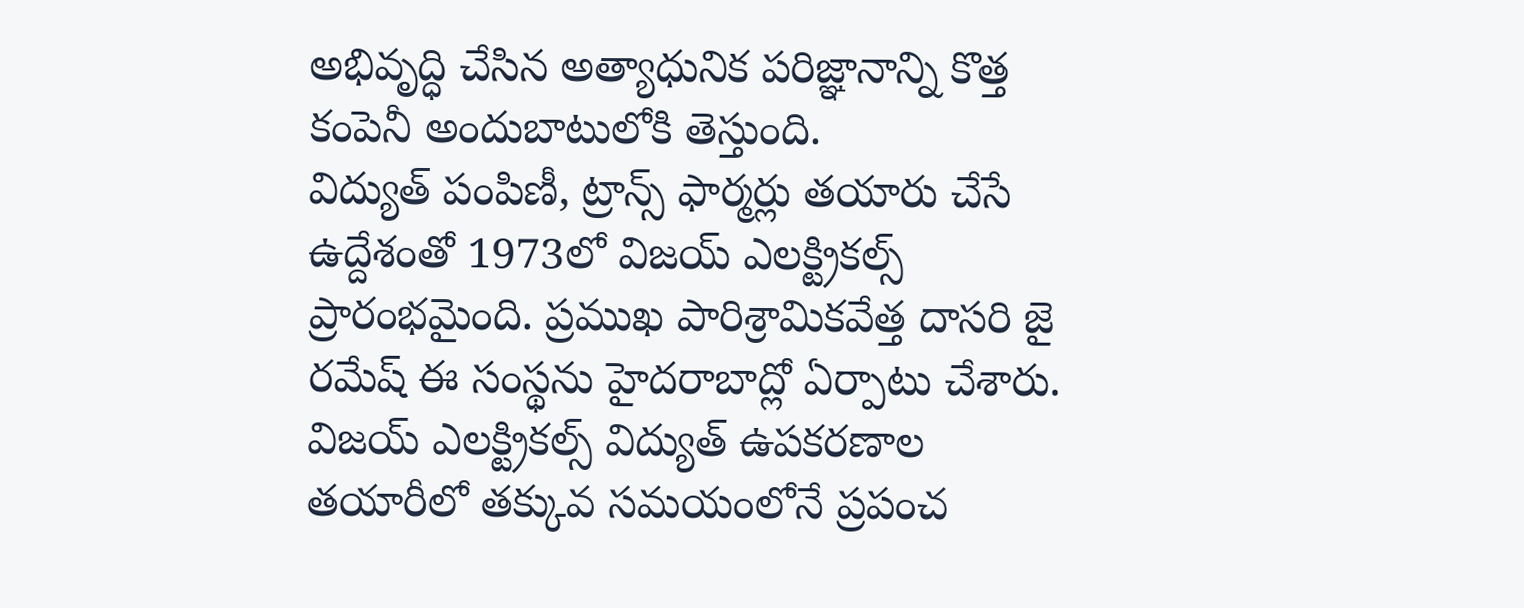అభివృద్ధి చేసిన అత్యాధునిక పరిజ్ఞానాన్ని కొత్త కంపెనీ అందుబాటులోకి తెస్తుంది.
విద్యుత్ పంపిణీ, ట్రాన్స్ ఫార్మర్లు తయారు చేసే ఉద్దేశంతో 1973లో విజయ్ ఎలక్ట్రికల్స్ ప్రారంభమైంది. ప్రముఖ పారిశ్రామికవేత్త దాసరి జై రమేష్ ఈ సంస్థను హైదరాబాద్లో ఏర్పాటు చేశారు. విజయ్ ఎలక్ట్రికల్స్ విద్యుత్ ఉపకరణాల తయారీలో తక్కువ సమయంలోనే ప్రపంచ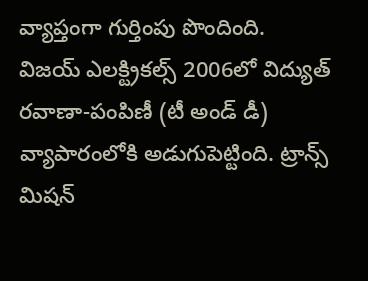వ్యాప్తంగా గుర్తింపు పొందింది.
విజయ్ ఎలక్ట్రికల్స్ 2006లో విద్యుత్ రవాణా-పంపిణీ (టీ అండ్ డీ) వ్యాపారంలోకి అడుగుపెట్టింది. ట్రాన్స్ మిషన్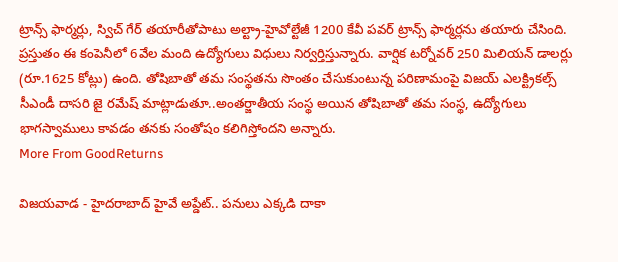ట్రాన్స్ ఫార్మర్లు, స్విచ్ గేర్ తయారీతోపాటు అల్ట్రా-హైవోల్టేజీ 1200 కేవీ పవర్ ట్రాన్స్ ఫార్మర్లను తయారు చేసింది. ప్రస్తుతం ఈ కంపెనీలో 6వేల మంది ఉద్యోగులు విధులు నిర్వర్తిస్తున్నారు. వార్షిక టర్నోవర్ 250 మిలియన్ డాలర్లు (రూ.1625 కోట్లు) ఉంది. తోషిబాతో తమ సంస్థతను సొంతం చేసుకుంటున్న పరిణామంపై విజయ్ ఎలక్ట్రికల్స్ సీఎండీ దాసరి జై రమేష్ మాట్లాడుతూ..అంతర్జాతీయ సంస్థ అయిన తోషిబాతో తమ సంస్థ, ఉద్యోగులు భాగస్వాములు కావడం తనకు సంతోషం కలిగిస్తోందని అన్నారు.
More From GoodReturns

విజయవాడ - హైదరాబాద్ హైవే అప్డేట్.. పనులు ఎక్కడి దాకా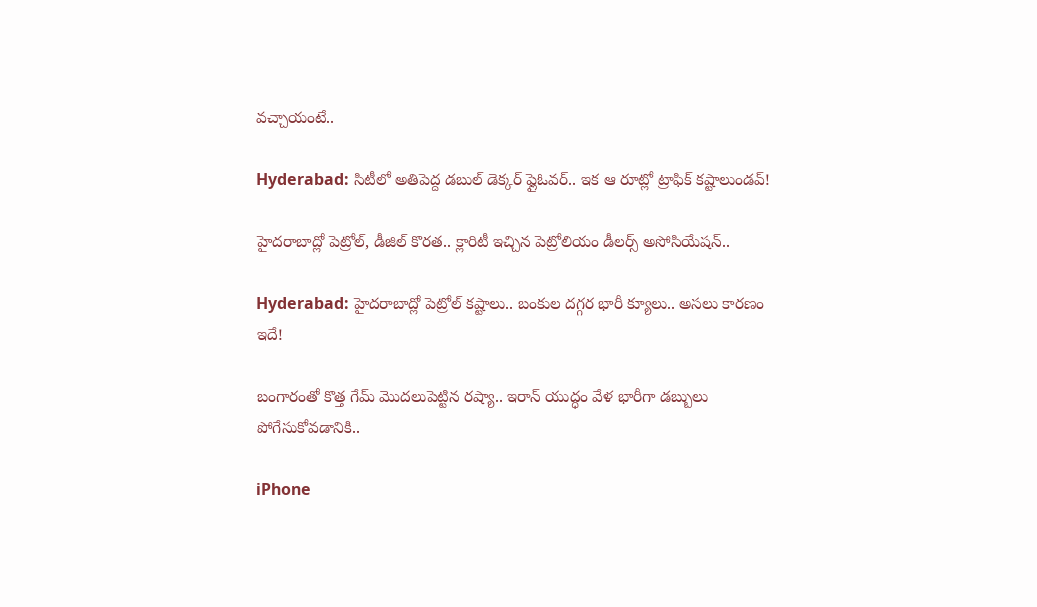వచ్చాయంటే..

Hyderabad: సిటీలో అతిపెద్ద డబుల్ డెక్కర్ ఫ్లైఓవర్.. ఇక ఆ రూట్లో ట్రాఫిక్ కష్టాలుండవ్!

హైదరాబాద్లో పెట్రోల్, డీజిల్ కొరత.. క్లారిటీ ఇచ్చిన పెట్రోలియం డీలర్స్ అసోసియేషన్..

Hyderabad: హైదరాబాద్లో పెట్రోల్ కష్టాలు.. బంకుల దగ్గర భారీ క్యూలు.. అసలు కారణం ఇదే!

బంగారంతో కొత్త గేమ్ మొదలుపెట్టిన రష్యా.. ఇరాన్ యుద్ధం వేళ భారీగా డబ్బులు పోగేసుకోవడానికి..

iPhone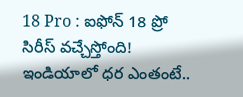18 Pro : ఐఫోన్ 18 ప్రో సిరీస్ వచ్చేస్తోంది! ఇండియాలో ధర ఎంతంటే..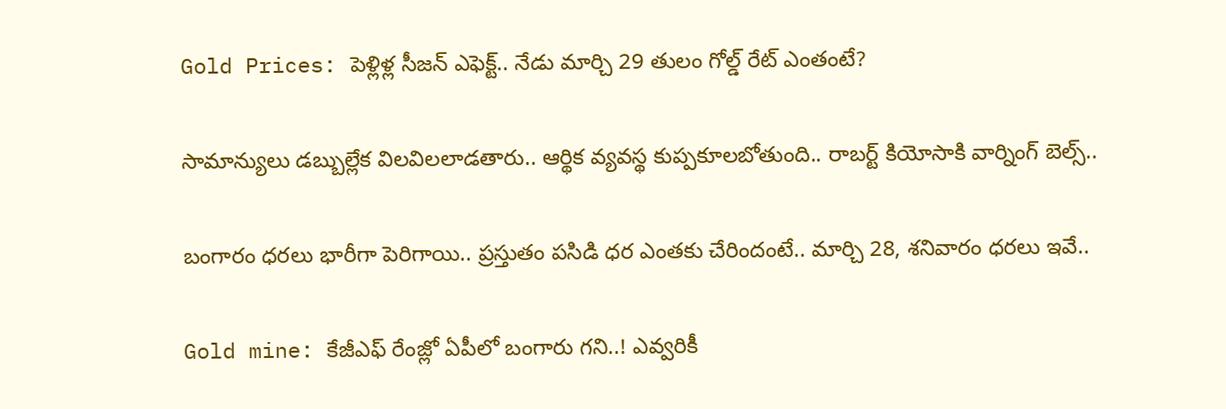Gold Prices: పెళ్లిళ్ల సీజన్ ఎఫెక్ట్.. నేడు మార్చి 29 తులం గోల్డ్ రేట్ ఎంతంటే?

సామాన్యులు డబ్బుల్లేక విలవిలలాడతారు.. ఆర్థిక వ్యవస్థ కుప్పకూలబోతుంది.. రాబర్ట్ కియోసాకి వార్నింగ్ బెల్స్..

బంగారం ధరలు భారీగా పెరిగాయి.. ప్రస్తుతం పసిడి ధర ఎంతకు చేరిందంటే.. మార్చి 28, శనివారం ధరలు ఇవే..

Gold mine: కేజీఎఫ్ రేంజ్లో ఏపీలో బంగారు గని..! ఎవ్వరికీ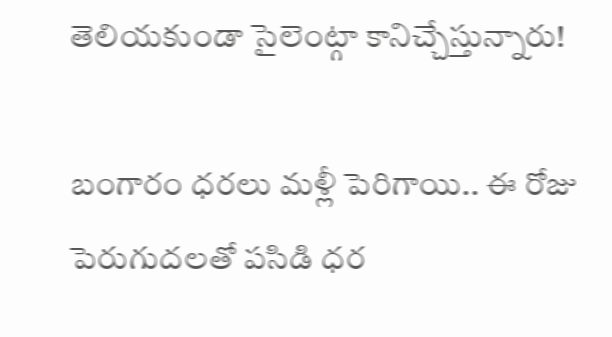తెలియకుండా సైలెంట్గా కానిచ్చేస్తున్నారు!

బంగారం ధరలు మళ్లీ పెరిగాయి.. ఈ రోజు పెరుగుదలతో పసిడి ధర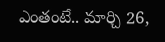ఎంతంటే.. మార్చి 26,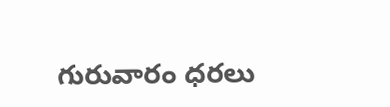గురువారం ధరలు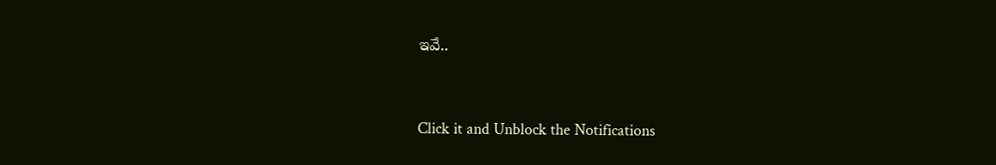ఇవే..



Click it and Unblock the Notifications